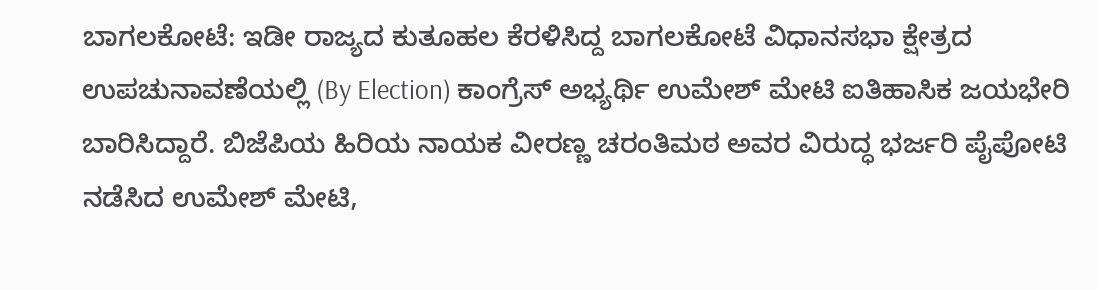ಬಾಗಲಕೋಟೆ: ಇಡೀ ರಾಜ್ಯದ ಕುತೂಹಲ ಕೆರಳಿಸಿದ್ದ ಬಾಗಲಕೋಟೆ ವಿಧಾನಸಭಾ ಕ್ಷೇತ್ರದ ಉಪಚುನಾವಣೆಯಲ್ಲಿ (By Election) ಕಾಂಗ್ರೆಸ್ ಅಭ್ಯರ್ಥಿ ಉಮೇಶ್ ಮೇಟಿ ಐತಿಹಾಸಿಕ ಜಯಭೇರಿ ಬಾರಿಸಿದ್ದಾರೆ. ಬಿಜೆಪಿಯ ಹಿರಿಯ ನಾಯಕ ವೀರಣ್ಣ ಚರಂತಿಮಠ ಅವರ ವಿರುದ್ಧ ಭರ್ಜರಿ ಪೈಪೋಟಿ ನಡೆಸಿದ ಉಮೇಶ್ ಮೇಟಿ,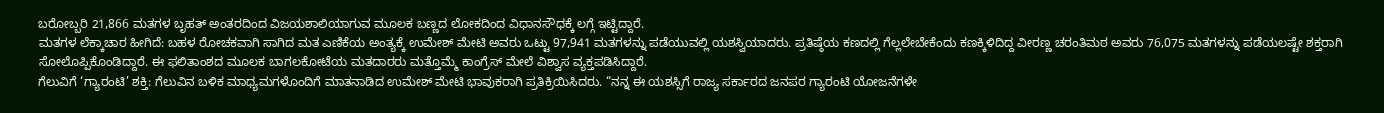ಬರೋಬ್ಬರಿ 21,866 ಮತಗಳ ಬೃಹತ್ ಅಂತರದಿಂದ ವಿಜಯಶಾಲಿಯಾಗುವ ಮೂಲಕ ಬಣ್ಣದ ಲೋಕದಿಂದ ವಿಧಾನಸೌಧಕ್ಕೆ ಲಗ್ಗೆ ಇಟ್ಟಿದ್ದಾರೆ.
ಮತಗಳ ಲೆಕ್ಕಾಚಾರ ಹೀಗಿದೆ: ಬಹಳ ರೋಚಕವಾಗಿ ಸಾಗಿದ ಮತ ಎಣಿಕೆಯ ಅಂತ್ಯಕ್ಕೆ ಉಮೇಶ್ ಮೇಟಿ ಅವರು ಒಟ್ಟು 97,941 ಮತಗಳನ್ನು ಪಡೆಯುವಲ್ಲಿ ಯಶಸ್ವಿಯಾದರು. ಪ್ರತಿಷ್ಠೆಯ ಕಣದಲ್ಲಿ ಗೆಲ್ಲಲೇಬೇಕೆಂದು ಕಣಕ್ಕಿಳಿದಿದ್ದ ವೀರಣ್ಣ ಚರಂತಿಮಠ ಅವರು 76,075 ಮತಗಳನ್ನು ಪಡೆಯಲಷ್ಟೇ ಶಕ್ತರಾಗಿ ಸೋಲೊಪ್ಪಿಕೊಂಡಿದ್ದಾರೆ. ಈ ಫಲಿತಾಂಶದ ಮೂಲಕ ಬಾಗಲಕೋಟೆಯ ಮತದಾರರು ಮತ್ತೊಮ್ಮೆ ಕಾಂಗ್ರೆಸ್ ಮೇಲೆ ವಿಶ್ವಾಸ ವ್ಯಕ್ತಪಡಿಸಿದ್ದಾರೆ.
ಗೆಲುವಿಗೆ ‘ಗ್ಯಾರಂಟಿ’ ಶಕ್ತಿ: ಗೆಲುವಿನ ಬಳಿಕ ಮಾಧ್ಯಮಗಳೊಂದಿಗೆ ಮಾತನಾಡಿದ ಉಮೇಶ್ ಮೇಟಿ ಭಾವುಕರಾಗಿ ಪ್ರತಿಕ್ರಿಯಿಸಿದರು. “ನನ್ನ ಈ ಯಶಸ್ಸಿಗೆ ರಾಜ್ಯ ಸರ್ಕಾರದ ಜನಪರ ಗ್ಯಾರಂಟಿ ಯೋಜನೆಗಳೇ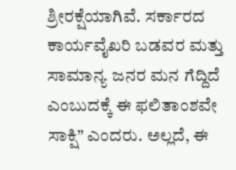ಶ್ರೀರಕ್ಷೆಯಾಗಿವೆ. ಸರ್ಕಾರದ ಕಾರ್ಯವೈಖರಿ ಬಡವರ ಮತ್ತು ಸಾಮಾನ್ಯ ಜನರ ಮನ ಗೆದ್ದಿದೆ ಎಂಬುದಕ್ಕೆ ಈ ಫಲಿತಾಂಶವೇ ಸಾಕ್ಷಿ” ಎಂದರು. ಅಲ್ಲದೆ, ಈ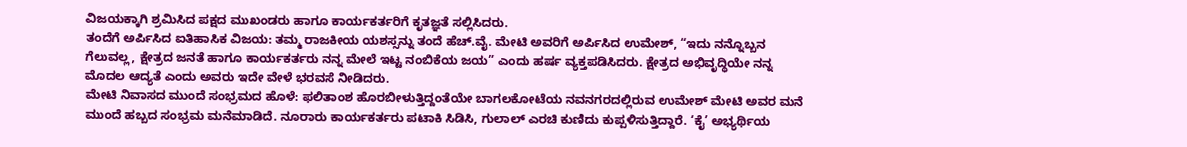ವಿಜಯಕ್ಕಾಗಿ ಶ್ರಮಿಸಿದ ಪಕ್ಷದ ಮುಖಂಡರು ಹಾಗೂ ಕಾರ್ಯಕರ್ತರಿಗೆ ಕೃತಜ್ಞತೆ ಸಲ್ಲಿಸಿದರು.
ತಂದೆಗೆ ಅರ್ಪಿಸಿದ ಐತಿಹಾಸಿಕ ವಿಜಯ: ತಮ್ಮ ರಾಜಕೀಯ ಯಶಸ್ಸನ್ನು ತಂದೆ ಹೆಚ್.ವೈ. ಮೇಟಿ ಅವರಿಗೆ ಅರ್ಪಿಸಿದ ಉಮೇಶ್, “ಇದು ನನ್ನೊಬ್ಬನ ಗೆಲುವಲ್ಲ, ಕ್ಷೇತ್ರದ ಜನತೆ ಹಾಗೂ ಕಾರ್ಯಕರ್ತರು ನನ್ನ ಮೇಲೆ ಇಟ್ಟ ನಂಬಿಕೆಯ ಜಯ” ಎಂದು ಹರ್ಷ ವ್ಯಕ್ತಪಡಿಸಿದರು. ಕ್ಷೇತ್ರದ ಅಭಿವೃದ್ಧಿಯೇ ನನ್ನ ಮೊದಲ ಆದ್ಯತೆ ಎಂದು ಅವರು ಇದೇ ವೇಳೆ ಭರವಸೆ ನೀಡಿದರು.
ಮೇಟಿ ನಿವಾಸದ ಮುಂದೆ ಸಂಭ್ರಮದ ಹೊಳೆ: ಫಲಿತಾಂಶ ಹೊರಬೀಳುತ್ತಿದ್ದಂತೆಯೇ ಬಾಗಲಕೋಟೆಯ ನವನಗರದಲ್ಲಿರುವ ಉಮೇಶ್ ಮೇಟಿ ಅವರ ಮನೆ ಮುಂದೆ ಹಬ್ಬದ ಸಂಭ್ರಮ ಮನೆಮಾಡಿದೆ. ನೂರಾರು ಕಾರ್ಯಕರ್ತರು ಪಟಾಕಿ ಸಿಡಿಸಿ, ಗುಲಾಲ್ ಎರಚಿ ಕುಣಿದು ಕುಪ್ಪಳಿಸುತ್ತಿದ್ದಾರೆ. ‘ಕೈ’ ಅಭ್ಯರ್ಥಿಯ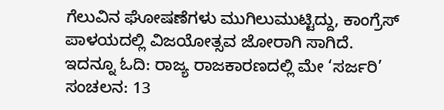ಗೆಲುವಿನ ಘೋಷಣೆಗಳು ಮುಗಿಲುಮುಟ್ಟಿದ್ದು, ಕಾಂಗ್ರೆಸ್ ಪಾಳಯದಲ್ಲಿ ವಿಜಯೋತ್ಸವ ಜೋರಾಗಿ ಸಾಗಿದೆ.
ಇದನ್ನೂ ಓದಿ: ರಾಜ್ಯ ರಾಜಕಾರಣದಲ್ಲಿ ಮೇ ‘ಸರ್ಜರಿ’ ಸಂಚಲನ: 13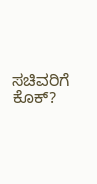ಸಚಿವರಿಗೆ ಕೊಕ್?